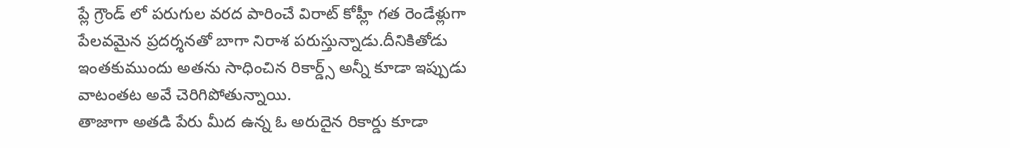ప్లే గ్రౌండ్ లో పరుగుల వరద పారించే విరాట్ కోహ్లీ గత రెండేళ్లుగా పేలవమైన ప్రదర్శనతో బాగా నిరాశ పరుస్తున్నాడు.దీనికితోడు ఇంతకుముందు అతను సాధించిన రికార్డ్స్ అన్నీ కూడా ఇప్పుడు వాటంతట అవే చెరిగిపోతున్నాయి.
తాజాగా అతడి పేరు మీద ఉన్న ఓ అరుదైన రికార్డు కూడా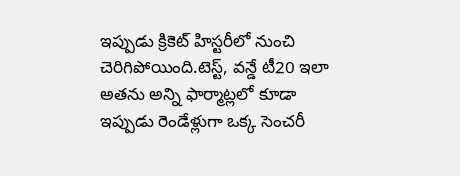ఇప్పుడు క్రికెట్ హిస్టరీలో నుంచి చెరిగిపోయింది.టెస్ట్, వన్డే టీ20 ఇలా అతను అన్ని ఫార్మాట్లలో కూడా ఇప్పుడు రెండేళ్లుగా ఒక్క సెంచరీ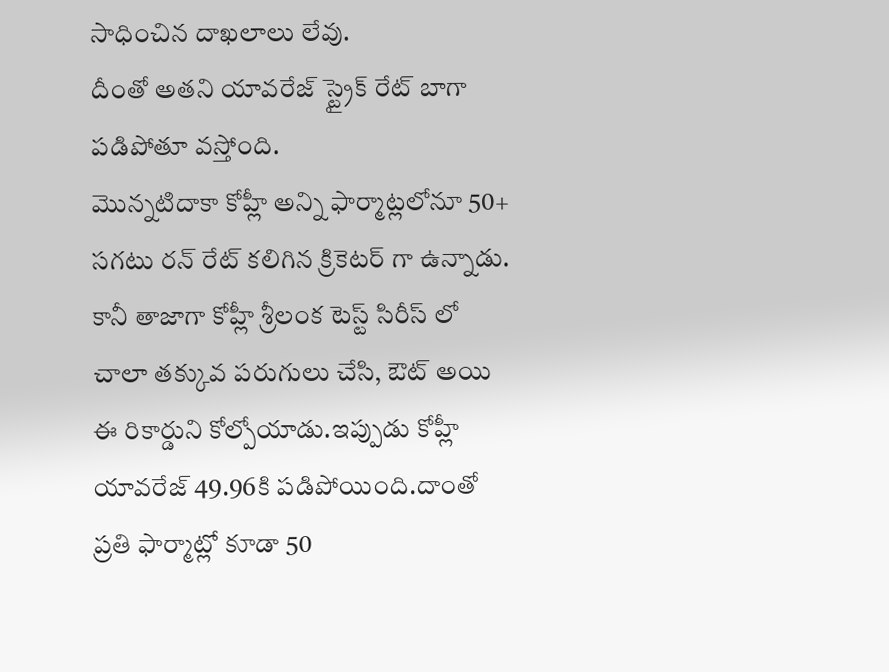సాధించిన దాఖలాలు లేవు.
దీంతో అతని యావరేజ్ స్ట్రైక్ రేట్ బాగా పడిపోతూ వస్తోంది.
మొన్నటిదాకా కోహ్లీ అన్ని ఫార్మాట్లలోనూ 50+ సగటు రన్ రేట్ కలిగిన క్రికెటర్ గా ఉన్నాడు.
కానీ తాజాగా కోహ్లీ శ్రీలంక టెస్ట్ సిరీస్ లో చాలా తక్కువ పరుగులు చేసి, ఔట్ అయి ఈ రికార్డుని కోల్పోయాడు.ఇప్పుడు కోహ్లీ యావరేజ్ 49.96కి పడిపోయింది.దాంతో ప్రతి ఫార్మాట్లో కూడా 50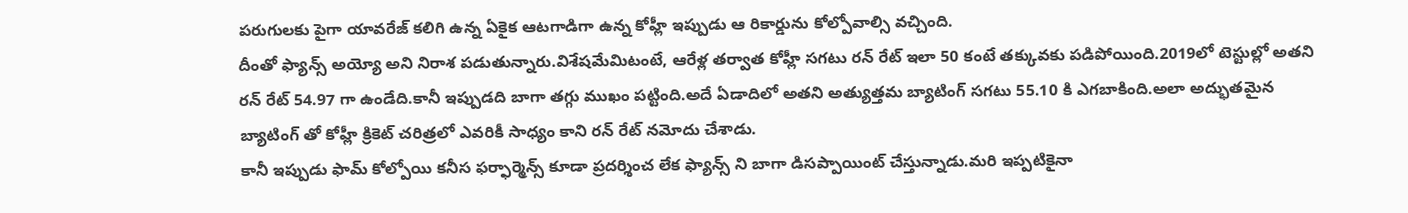పరుగులకు పైగా యావరేజ్ కలిగి ఉన్న ఏకైక ఆటగాడిగా ఉన్న కోహ్లీ ఇప్పుడు ఆ రికార్డును కోల్పోవాల్సి వచ్చింది.
దీంతో ఫ్యాన్స్ అయ్యో అని నిరాశ పడుతున్నారు.విశేషమేమిటంటే, ఆరేళ్ల తర్వాత కోహ్లీ సగటు రన్ రేట్ ఇలా 50 కంటే తక్కువకు పడిపోయింది.2019లో టెస్టుల్లో అతని రన్ రేట్ 54.97 గా ఉండేది.కానీ ఇప్పుడది బాగా తగ్గు ముఖం పట్టింది.అదే ఏడాదిలో అతని అత్యుత్తమ బ్యాటింగ్ సగటు 55.10 కి ఎగబాకింది.అలా అద్భుతమైన బ్యాటింగ్ తో కోహ్లీ క్రికెట్ చరిత్రలో ఎవరికీ సాధ్యం కాని రన్ రేట్ నమోదు చేశాడు.
కానీ ఇప్పుడు ఫామ్ కోల్పోయి కనీస ఫర్ఫార్మెన్స్ కూడా ప్రదర్శించ లేక ఫ్యాన్స్ ని బాగా డిసప్పాయింట్ చేస్తున్నాడు.మరి ఇప్పటికైనా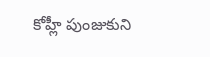కోహ్లీ పుంజుకుని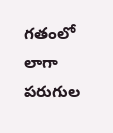గతంలో లాగా పరుగుల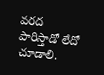వరద పారిస్తాడో లేదో చూడాలి.